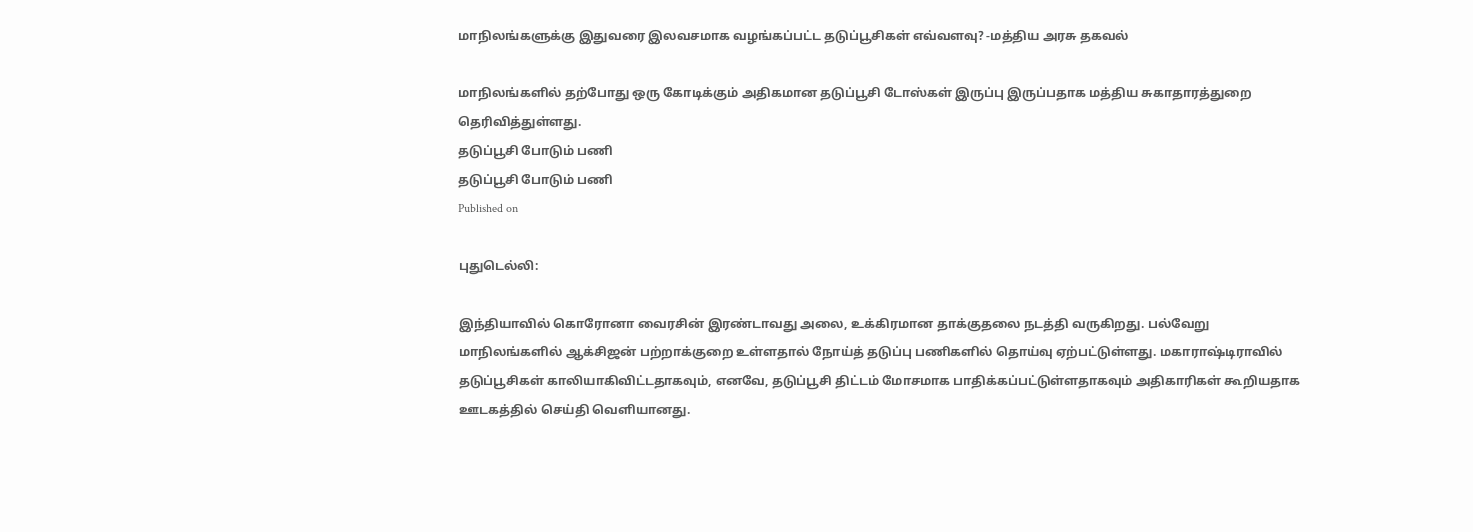மாநிலங்களுக்கு இதுவரை இலவசமாக வழங்கப்பட்ட தடுப்பூசிகள் எவ்வளவு? -மத்திய அரசு தகவல்

மாநிலங்களில் தற்போது ஒரு கோடிக்கும் அதிகமான தடுப்பூசி டோஸ்கள் இருப்பு இருப்பதாக மத்திய சுகாதாரத்துறை தெரிவித்துள்ளது.
தடுப்பூசி போடும் பணி
தடுப்பூசி போடும் பணி
Published on

புதுடெல்லி:

இந்தியாவில் கொரோனா வைரசின் இரண்டாவது அலை, உக்கிரமான தாக்குதலை நடத்தி வருகிறது. பல்வேறு மாநிலங்களில் ஆக்சிஜன் பற்றாக்குறை உள்ளதால் நோய்த் தடுப்பு பணிகளில் தொய்வு ஏற்பட்டுள்ளது. மகாராஷ்டிராவில் தடுப்பூசிகள் காலியாகிவிட்டதாகவும், எனவே, தடுப்பூசி திட்டம் மோசமாக பாதிக்கப்பட்டுள்ளதாகவும் அதிகாரிகள் கூறியதாக ஊடகத்தில் செய்தி வெளியானது.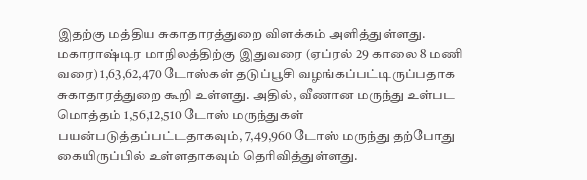இதற்கு மத்திய சுகாதாரத்துறை விளக்கம் அளித்துள்ளது. மகாராஷ்டிர மாநிலத்திற்கு இதுவரை (ஏப்ரல் 29 காலை 8 மணி வரை) 1,63,62,470 டோஸ்கள் தடுப்பூசி வழங்கப்பட்டிருப்பதாக சுகாதாரத்துறை கூறி உள்ளது. அதில், வீணான மருந்து உள்பட மொத்தம் 1,56,12,510 டோஸ் மருந்துகள் பயன்படுத்தப்பட்டதாகவும், 7,49,960 டோஸ் மருந்து தற்போது கையிருப்பில் உள்ளதாகவும் தெரிவித்துள்ளது.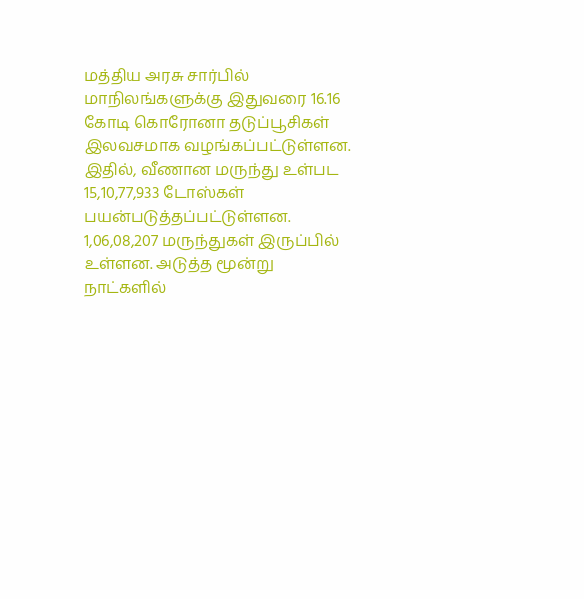மத்திய அரசு சார்பில் மாநிலங்களுக்கு இதுவரை 16.16 கோடி கொரோனா தடுப்பூசிகள் இலவசமாக வழங்கப்பட்டுள்ளன. இதில், வீணான மருந்து உள்பட 15,10,77,933 டோஸ்கள் பயன்படுத்தப்பட்டுள்ளன. 1,06,08,207 மருந்துகள் இருப்பில் உள்ளன. அடுத்த மூன்று நாட்களில்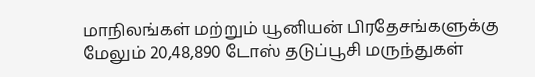மாநிலங்கள் மற்றும் யூனியன் பிரதேசங்களுக்கு மேலும் 20,48,890 டோஸ் தடுப்பூசி மருந்துகள்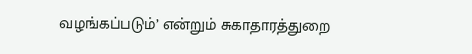வழங்கப்படும்’ என்றும் சுகாதாரத்துறை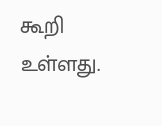கூறி உள்ளது.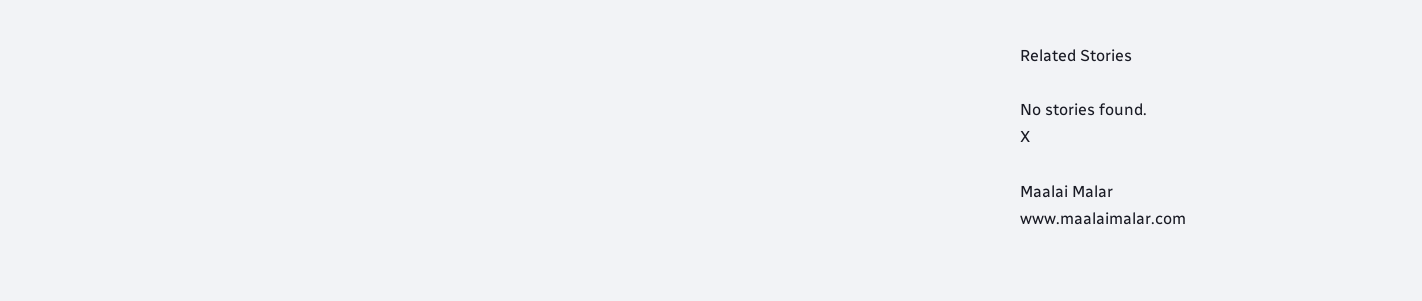Related Stories

No stories found.
X

Maalai Malar
www.maalaimalar.com